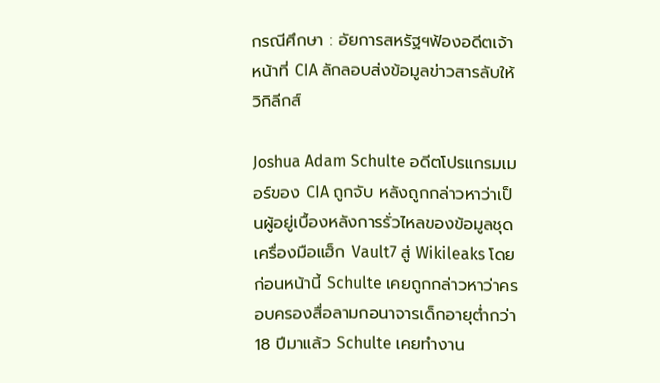กรณีศึกษา : อัยการสหรัฐฯฟ้องอดีตเจ้าหน้าที่ CIA ลักลอบส่งข้อมูลข่าวสารลับให้วิกิลีกส์

Joshua Adam Schulte อดีตโปรแกรมเมอร์ของ CIA ถูกจับ หลังถูกกล่าวหาว่าเป็นผู้อยู่เบื้องหลังการรั่วไหลของข้อมูลชุดเครื่องมือแฮ็ก Vault7 สู่ Wikileaks โดยก่อนหน้านี้ Schulte เคยถูกกล่าวหาว่าครอบครองสื่อลามกอนาจารเด็กอายุต่ำกว่า 18 ปีมาแล้ว Schulte เคยทำงาน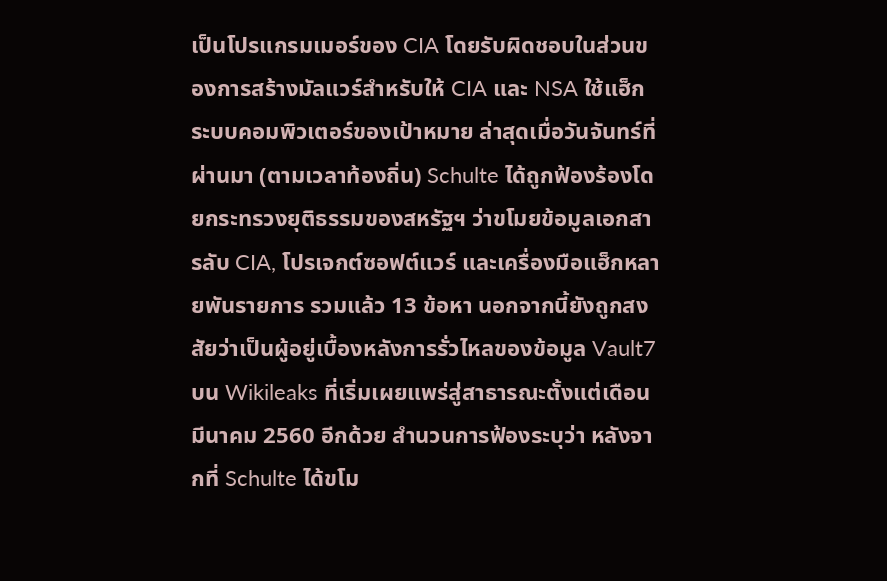เป็นโปรแกรมเมอร์ของ CIA โดยรับผิดชอบในส่วนของการสร้างมัลแวร์สำหรับให้ CIA และ NSA ใช้แฮ็กระบบคอมพิวเตอร์ของเป้าหมาย ล่าสุดเมื่อวันจันทร์ที่ผ่านมา (ตามเวลาท้องถิ่น) Schulte ได้ถูกฟ้องร้องโดยกระทรวงยุติธรรมของสหรัฐฯ ว่าขโมยข้อมูลเอกสารลับ CIA, โปรเจกต์ซอฟต์แวร์ และเครื่องมือแฮ็กหลายพันรายการ รวมแล้ว 13 ข้อหา นอกจากนี้ยังถูกสงสัยว่าเป็นผู้อยู่เบื้องหลังการรั่วไหลของข้อมูล Vault7 บน Wikileaks ที่เริ่มเผยแพร่สู่สาธารณะตั้งแต่เดือนมีนาคม 2560 อีกด้วย สำนวนการฟ้องระบุว่า หลังจากที่ Schulte ได้ขโม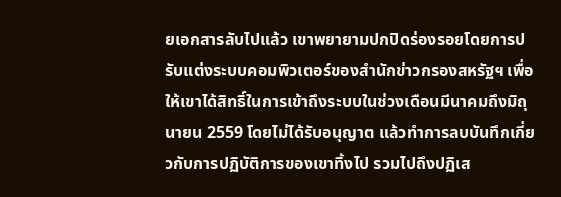ยเอกสารลับไปแล้ว เขาพยายามปกปิดร่องรอยโดยการปรับแต่งระบบคอมพิวเตอร์ของสำนักข่าวกรองสหรัฐฯ เพื่อให้เขาได้สิทธิ์ในการเข้าถึงระบบในช่วงเดือนมีนาคมถึงมิถุนายน 2559 โดยไม่ได้รับอนุญาต แล้วทำการลบบันทึกเกี่ยวกับการปฏิบัติการของเขาทิ้งไป รวมไปถึงปฏิเส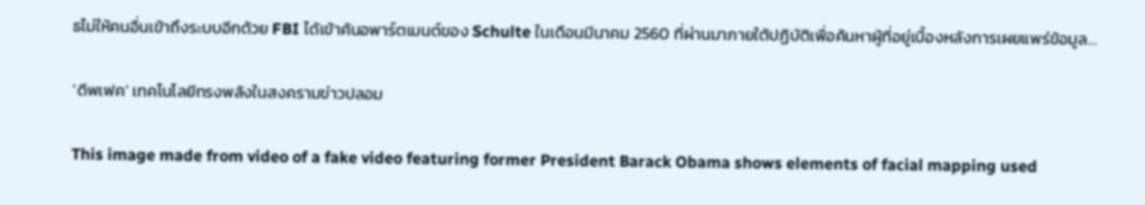ธไม่ให้คนอื่นเข้าถึงระบบอีกด้วย FBI ได้เข้าค้นอพาร์ตเมนต์ของ Schulte ในเดือนมีนาคม 2560 ที่ผ่านมาภายใต้ปฏิบัติเพื่อค้นหาผู้ที่อยู่เบื้องหลังการเผยแพร่ข้อมูล…

‘ดีพเฟค’ เทคโนโลยีทรงพลังในสงครามข่าวปลอม

This image made from video of a fake video featuring former President Barack Obama shows elements of facial mapping used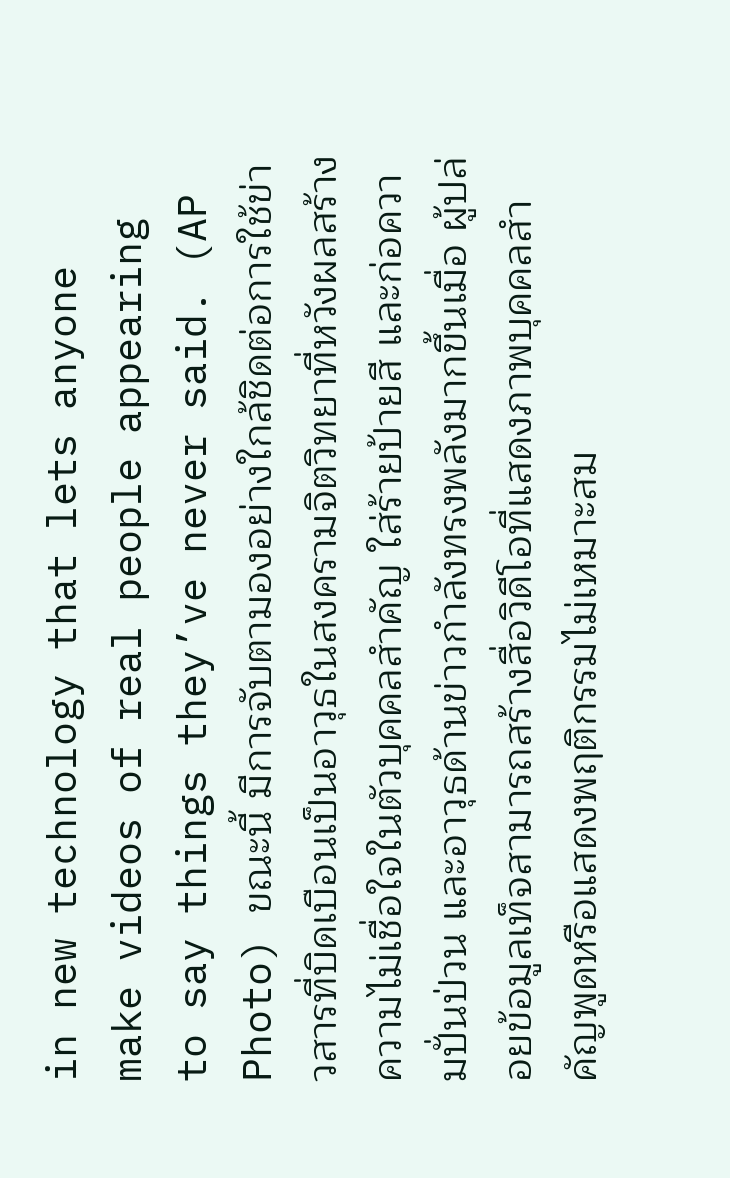in new technology that lets anyone make videos of real people appearing to say things they’ve never said. (AP Photo) ขณะนี้ มีการจับตามองอย่างใกล้ชิดต่อการใช้ข่าวสารที่บิดเบือนเป็นอาวุธในสงครามจิตวิทยาที่หวังผลสร้างความไม่เชื่อใจในตัวบุคคลสำคัญ ใส่ร้ายป้ายสี และก่อความปั่นป่วน และอาวุธด้านข่าวกำลังทรงพลังมากขึ้นเมื่อ ผู้ปล่อยข้อมูลเท็จสามารถสร้างสื่อวิดีโอที่แสดงภาพบุคคลสำคัญพูดหรือแสดงพฤติกรรมไม่เหมาะสม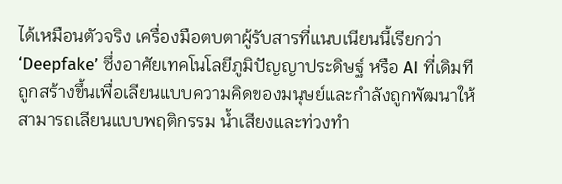ได้เหมือนตัวจริง เครื่องมือตบตาผู้รับสารที่แนบเนียนนี้เรียกว่า ‘Deepfake’ ซึ่งอาศัยเทคโนโลยีภูมิปัญญาประดิษฐ์ หรือ AI ที่เดิมทีถูกสร้างขึ้นเพื่อเลียนแบบความคิดของมนุษย์และกำลังถูกพัฒนาให้สามารถเลียนแบบพฤติกรรม น้ำเสียงและท่วงทำ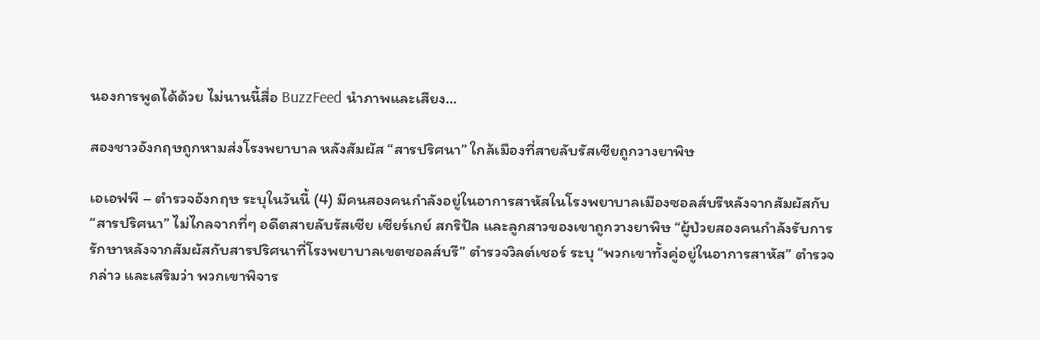นองการพูดได้ด้วย ไม่นานนี้สื่อ BuzzFeed นำภาพและเสียง…

สองชาวอังกฤษถูกหามส่งโรงพยาบาล หลังสัมผัส “สารปริศนา” ใกล้เมืองที่สายลับรัสเซียถูกวางยาพิษ

เอเอฟพี – ตำรวจอังกฤษ ระบุในวันนี้ (4) มีคนสองคนกำลังอยู่ในอาการสาหัสในโรงพยาบาลเมืองซอลส์บรีหลังจากสัมผัสกับ “สารปริศนา” ไม่ไกลจากที่ๆ อดีตสายลับรัสเซีย เซียร์เกย์ สกริปัล และลูกสาวของเขาถูกวางยาพิษ “ผู้ป่วยสองคนกำลังรับการรักษาหลังจากสัมผัสกับสารปริศนาที่โรงพยาบาลเขตซอลส์บรี” ตำรวจวิลต์เชอร์ ระบุ “พวกเขาทั้งคู่อยู่ในอาการสาหัส” ตำรวจ กล่าว และเสริมว่า พวกเขาพิจาร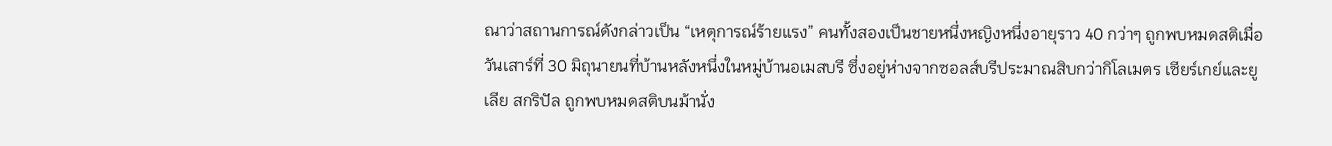ณาว่าสถานการณ์ดังกล่าวเป็น “เหตุการณ์ร้ายแรง” คนทั้งสองเป็นชายหนึ่งหญิงหนึ่งอายุราว 40 กว่าๆ ถูกพบหมดสติเมื่อวันเสาร์ที่ 30 มิถุนายนที่บ้านหลังหนึ่งในหมู่บ้านอเมสบรี ซึ่งอยู่ห่างจากซอลส์บรีประมาณสิบกว่ากิโลเมตร เซียร์เกย์และยูเลีย สกริปัล ถูกพบหมดสติบนม้านั่ง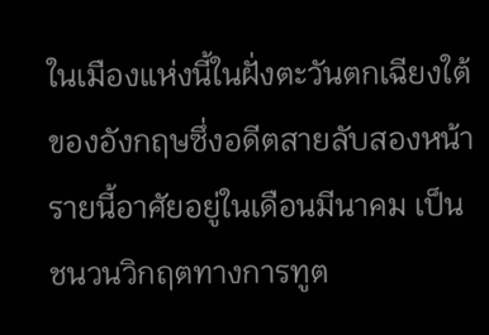ในเมืองแห่งนี้ในฝั่งตะวันตกเฉียงใต้ของอังกฤษซึ่งอดีตสายลับสองหน้ารายนี้อาศัยอยู่ในเดือนมีนาคม เป็นชนวนวิกฤตทางการทูต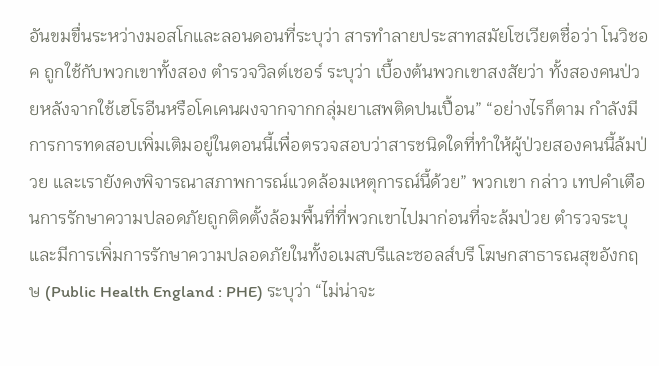อันขมขื่นระหว่างมอสโกและลอนดอนที่ระบุว่า สารทำลายประสาทสมัยโซเวียตชื่อว่า โนวิชอค ถูกใช้กับพวกเขาทั้งสอง ตำรวจวิลต์เชอร์ ระบุว่า เบื้องต้นพวกเขาสงสัยว่า ทั้งสองคนป่วยหลังจากใช้เฮโรอีนหรือโคเคนผงจากจากกลุ่มยาเสพติดปนเปื้อน” “อย่างไรก็ตาม กำลังมีการการทดสอบเพิ่มเติมอยู่ในตอนนี้เพื่อตรวจสอบว่าสารชนิดใดที่ทำให้ผู้ป่วยสองคนนี้ล้มป่วย และเรายังคงพิจารณาสภาพการณ์แวดล้อมเหตุการณ์นี้ด้วย” พวกเขา กล่าว เทปคำเตือนการรักษาความปลอดภัยถูกติดตั้งล้อมพื้นที่ที่พวกเขาไปมาก่อนที่จะล้มป่วย ตำรวจระบุ และมีการเพิ่มการรักษาความปลอดภัยในทั้งอเมสบรีและซอลส์บรี โฆษกสาธารณสุขอังกฤษ (Public Health England : PHE) ระบุว่า “ไม่น่าจะ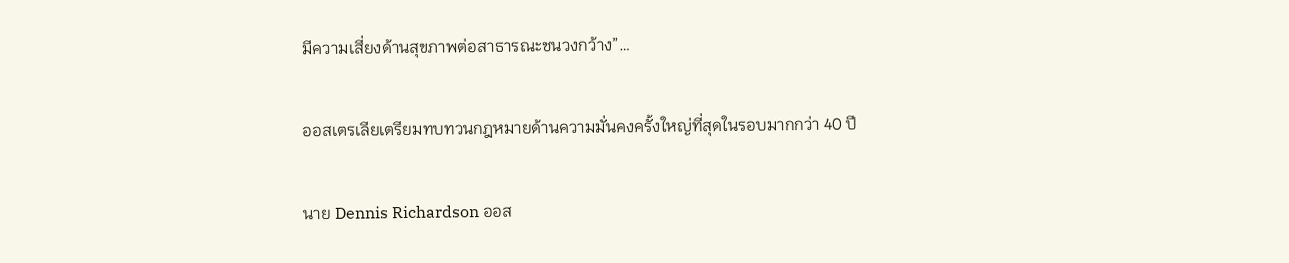มีความเสี่ยงด้านสุขภาพต่อสาธารณะชนวงกว้าง”…

ออสเตรเลียเตรียมทบทวนกฎหมายด้านความมั่นคงครั้งใหญ่ที่สุดในรอบมากกว่า 40 ปี

นาย Dennis Richardson ออส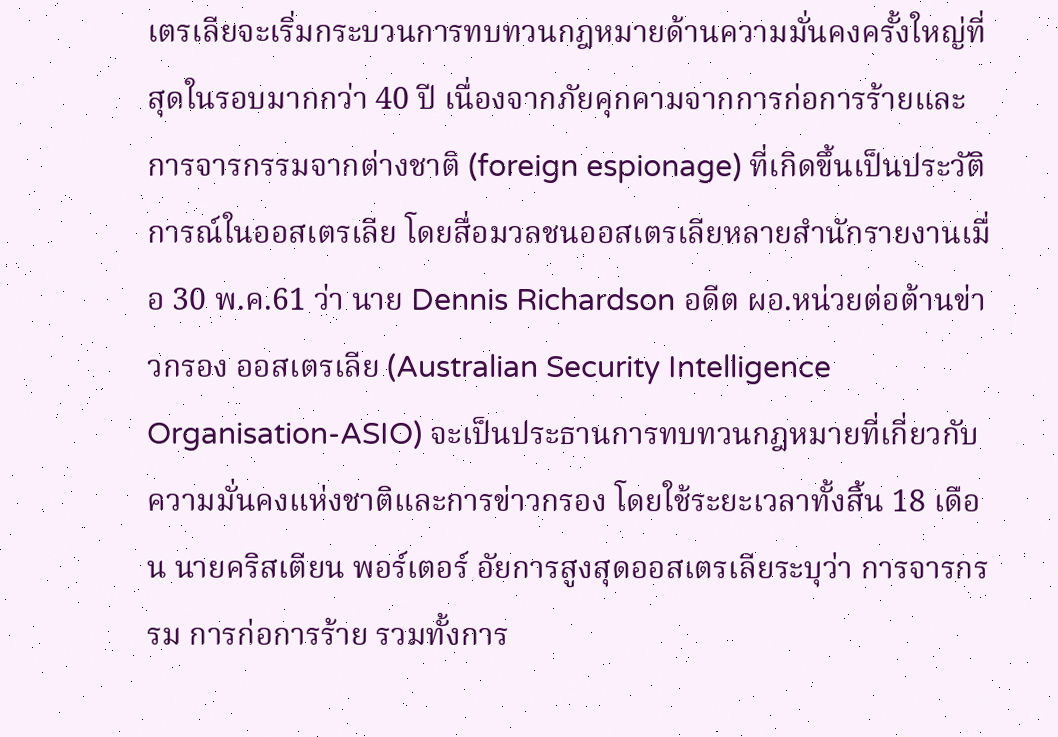เตรเลียจะเริ่มกระบวนการทบทวนกฎหมายด้านความมั่นคงครั้งใหญ่ที่สุดในรอบมากกว่า 40 ปี เนื่องจากภัยคุกคามจากการก่อการร้ายและการจารกรรมจากต่างชาติ (foreign espionage) ที่เกิดขึ้นเป็นประวัติการณ์ในออสเตรเลีย โดยสื่อมวลชนออสเตรเลียหลายสำนักรายงานเมื่อ 30 พ.ค.61 ว่า นาย Dennis Richardson อดีต ผอ.หน่วยต่อต้านข่าวกรอง ออสเตรเลีย (Australian Security Intelligence Organisation-ASIO) จะเป็นประธานการทบทวนกฎหมายที่เกี่ยวกับความมั่นคงแห่งชาติและการข่าวกรอง โดยใช้ระยะเวลาทั้งสิ้น 18 เดือน นายคริสเตียน พอร์เตอร์ อัยการสูงสุดออสเตรเลียระบุว่า การจารกรรม การก่อการร้าย รวมทั้งการ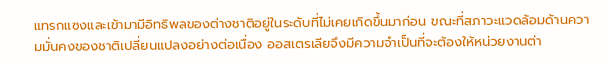แทรกแซงและเข้ามามีอิทธิพลของต่างชาติอยู่ในระดับที่ไม่เคยเกิดขึ้นมาก่อน ขณะที่สภาวะแวดล้อมด้านความมั่นคงของชาติเปลี่ยนแปลงอย่างต่อเนื่อง ออสเตรเลียจึงมีความจำเป็นที่จะต้องให้หน่วยงานต่า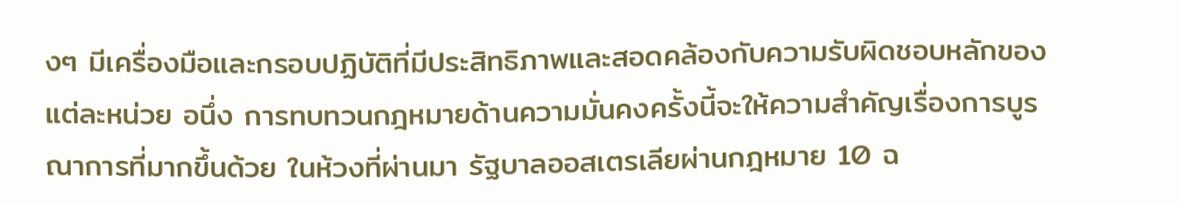งๆ มีเครื่องมือและกรอบปฏิบัติที่มีประสิทธิภาพและสอดคล้องกับความรับผิดชอบหลักของแต่ละหน่วย อนึ่ง การทบทวนกฎหมายด้านความมั่นคงครั้งนี้จะให้ความสำคัญเรื่องการบูรณาการที่มากขึ้นด้วย ในห้วงที่ผ่านมา รัฐบาลออสเตรเลียผ่านกฎหมาย 10 ฉ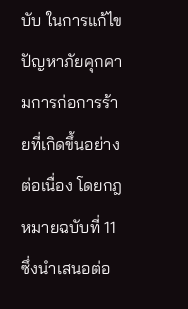บับ ในการแก้ไขปัญหาภัยคุกคามการก่อการร้ายที่เกิดขึ้นอย่างต่อเนื่อง โดยกฎหมายฉบับที่ 11 ซึ่งนำเสนอต่อ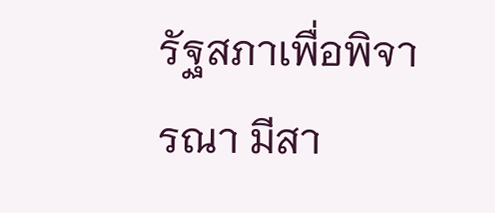รัฐสภาเพื่อพิจารณา มีสา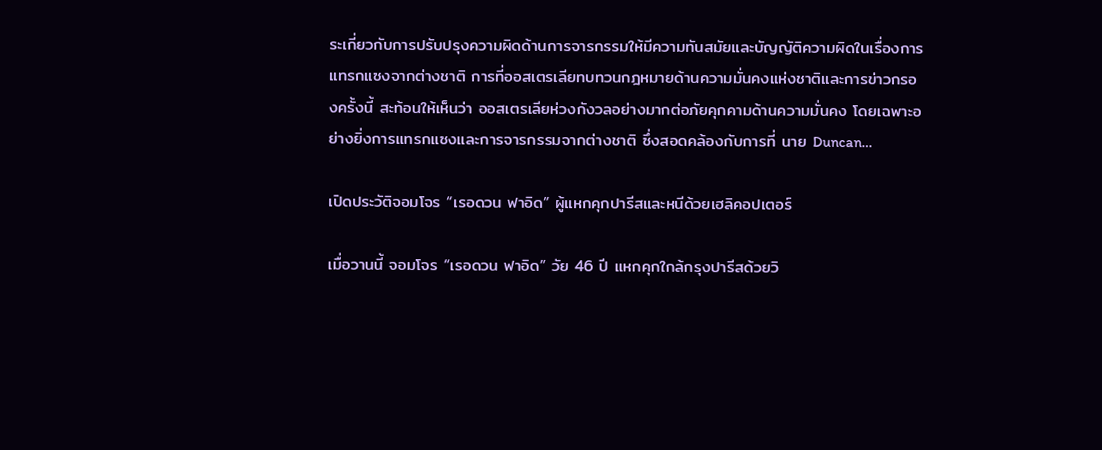ระเกี่ยวกับการปรับปรุงความผิดด้านการจารกรรมให้มีความทันสมัยและบัญญัติความผิดในเรื่องการแทรกแซงจากต่างชาติ การที่ออสเตรเลียทบทวนกฎหมายด้านความมั่นคงแห่งชาติและการข่าวกรองครั้งนี้ สะท้อนให้เห็นว่า ออสเตรเลียห่วงกังวลอย่างมากต่อภัยคุกคามด้านความมั่นคง โดยเฉพาะอย่างยิ่งการแทรกแซงและการจารกรรมจากต่างชาติ ซึ่งสอดคล้องกับการที่ นาย Duncan…

เปิดประวัติจอมโจร “เรอดวน ฟาอิด” ผู้แหกคุกปารีสและหนีด้วยเฮลิคอปเตอร์

เมื่อวานนี้ จอมโจร “เรอดวน ฟาอิด” วัย 46 ปี แหกคุกใกล้กรุงปารีสด้วยวิ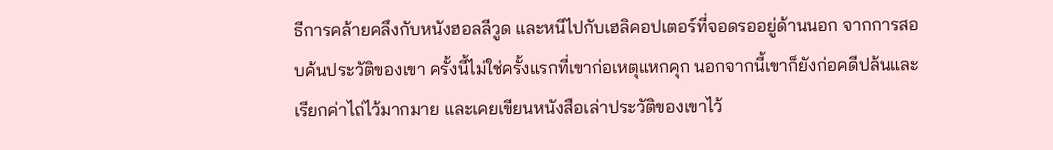ธีการคล้ายคลึงกับหนังฮอลลีวูด และหนีไปกับเฮลิคอปเตอร์ที่จอดรออยู่ด้านนอก จากการสอบค้นประวัติของเขา ครั้งนี้ไม่ใช่ครั้งแรกที่เขาก่อเหตุแหกคุก นอกจากนี้เขาก็ยังก่อคดีปล้นและเรียกค่าไถ่ไว้มากมาย และเคยเขียนหนังสือเล่าประวัติของเขาไว้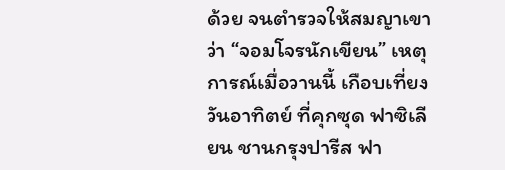ด้วย จนตำรวจให้สมญาเขาว่า “จอมโจรนักเขียน” เหตุการณ์เมื่อวานนี้ เกือบเที่ยงวันอาทิตย์ ที่คุกซุด ฟาซิเลียน ชานกรุงปารีส ฟา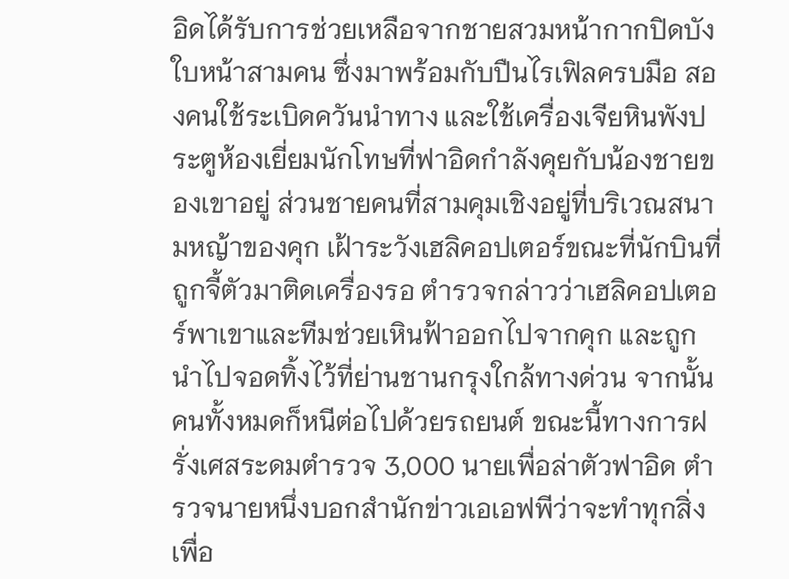อิดได้รับการช่วยเหลือจากชายสวมหน้ากากปิดบังใบหน้าสามคน ซึ่งมาพร้อมกับปืนไรเฟิลครบมือ สองคนใช้ระเบิดควันนำทาง และใช้เครื่องเจียหินพังประตูห้องเยี่ยมนักโทษที่ฟาอิดกำลังคุยกับน้องชายของเขาอยู่ ส่วนชายคนที่สามคุมเชิงอยู่ที่บริเวณสนามหญ้าของคุก เฝ้าระวังเฮลิคอปเตอร์ขณะที่นักบินที่ถูกจี้ตัวมาติดเครื่องรอ ตำรวจกล่าวว่าเฮลิคอปเตอร์พาเขาและทีมช่วยเหินฟ้าออกไปจากคุก และถูกนำไปจอดทิ้งไว้ที่ย่านชานกรุงใกล้ทางด่วน จากนั้นคนทั้งหมดก็หนีต่อไปด้วยรถยนต์ ขณะนี้ทางการฝรั่งเศสระดมตำรวจ 3,000 นายเพื่อล่าตัวฟาอิด ตำรวจนายหนึ่งบอกสำนักข่าวเอเอฟพีว่าจะทำทุกสิ่งเพื่อ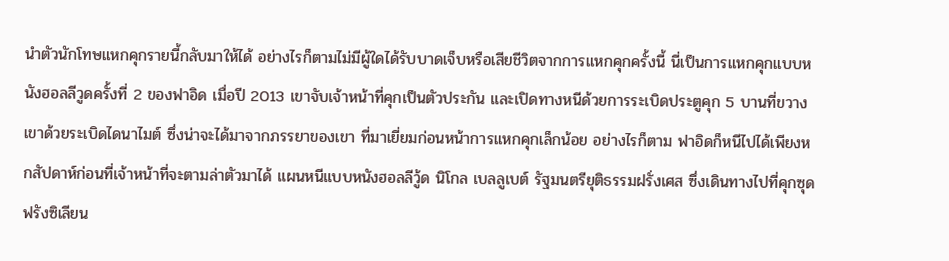นำตัวนักโทษแหกคุกรายนี้กลับมาให้ได้ อย่างไรก็ตามไม่มีผู้ใดได้รับบาดเจ็บหรือเสียชีวิตจากการแหกคุกครั้งนี้ นี่เป็นการแหกคุกแบบหนังฮอลลีวูดครั้งที่ 2 ของฟาอิด เมื่อปี 2013 เขาจับเจ้าหน้าที่คุกเป็นตัวประกัน และเปิดทางหนีด้วยการระเบิดประตูคุก 5 บานที่ขวางเขาด้วยระเบิดไดนาไมต์ ซึ่งน่าจะได้มาจากภรรยาของเขา ที่มาเยี่ยมก่อนหน้าการแหกคุกเล็กน้อย อย่างไรก็ตาม ฟาอิดก็หนีไปได้เพียงหกสัปดาห์ก่อนที่เจ้าหน้าที่จะตามล่าตัวมาได้ แผนหนีแบบหนังฮอลลีวู้ด นิโกล เบลลูเบต์ รัฐมนตรียุติธรรมฝรั่งเศส ซึ่งเดินทางไปที่คุกซุด ฟรังซิเลียน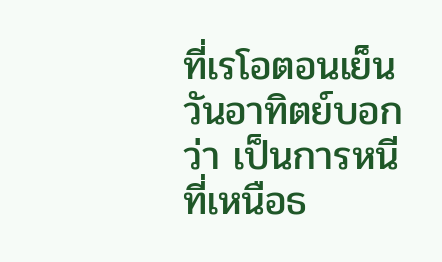ที่เรโอตอนเย็นวันอาทิตย์บอกว่า เป็นการหนีที่เหนือธ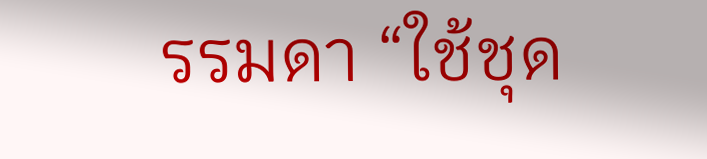รรมดา “ใช้ชุด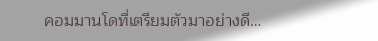คอมมานโดที่เตรียมตัวมาอย่างดี…